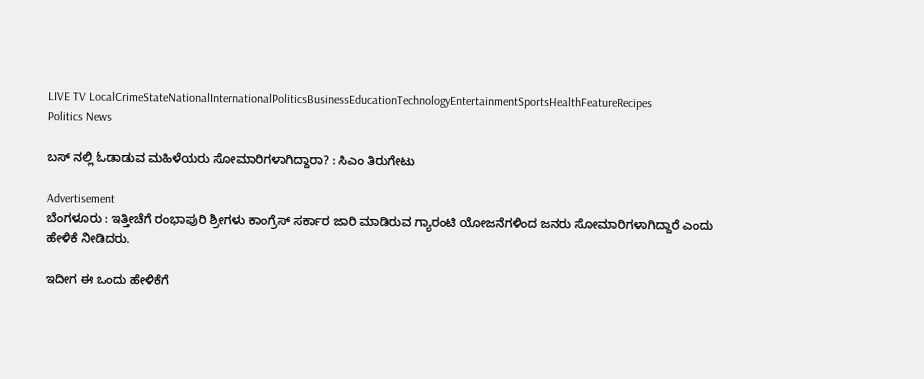LIVE TV LocalCrimeStateNationalInternationalPoliticsBusinessEducationTechnologyEntertainmentSportsHealthFeatureRecipes
Politics News

ಬಸ್ ನಲ್ಲಿ ಓಡಾಡುವ ಮಹಿಳೆಯರು ಸೋಮಾರಿಗಳಾಗಿದ್ದಾರಾ? : ಸಿಎಂ ತಿರುಗೇಟು

Advertisement
ಬೆಂಗಳೂರು : ಇತ್ತೀಚೆಗೆ ರಂಭಾಪುರಿ ಶ್ರೀಗಳು ಕಾಂಗ್ರೆಸ್ ಸರ್ಕಾರ ಜಾರಿ ಮಾಡಿರುವ ಗ್ಯಾರಂಟಿ ಯೋಜನೆಗಳಿಂದ ಜನರು ಸೋಮಾರಿಗಳಾಗಿದ್ದಾರೆ ಎಂದು ಹೇಳಿಕೆ ನೀಡಿದರು.

ಇದೀಗ ಈ ಒಂದು ಹೇಳಿಕೆಗೆ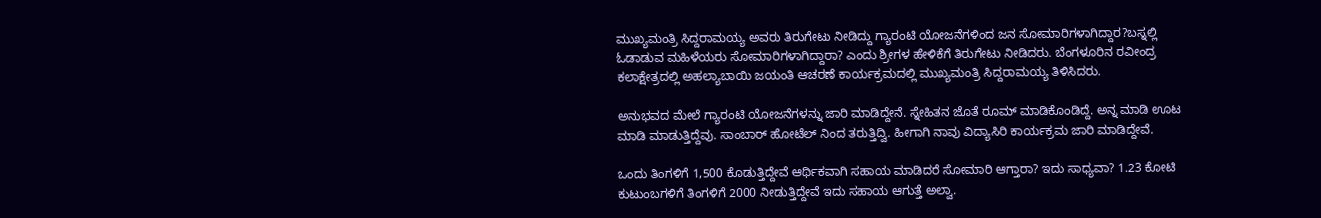ಮುಖ್ಯಮಂತ್ರಿ ಸಿದ್ದರಾಮಯ್ಯ ಅವರು ತಿರುಗೇಟು ನೀಡಿದ್ದು ಗ್ಯಾರಂಟಿ ಯೋಜನೆಗಳಿಂದ ಜನ ಸೋಮಾರಿಗಳಾಗಿದ್ದಾರ?ಬಸ್ನಲ್ಲಿ ಓಡಾಡುವ ಮಹಿಳೆಯರು ಸೋಮಾರಿಗಳಾಗಿದ್ದಾರಾ? ಎಂದು ಶ್ರೀಗಳ ಹೇಳಿಕೆಗೆ ತಿರುಗೇಟು ನೀಡಿದರು. ಬೆಂಗಳೂರಿನ ರವೀಂದ್ರ ಕಲಾಕ್ಷೇತ್ರದಲ್ಲಿ ಅಹಲ್ಯಾಬಾಯಿ ಜಯಂತಿ ಆಚರಣೆ ಕಾರ್ಯಕ್ರಮದಲ್ಲಿ ಮುಖ್ಯಮಂತ್ರಿ ಸಿದ್ದರಾಮಯ್ಯ ತಿಳಿಸಿದರು.

ಅನುಭವದ ಮೇಲೆ ಗ್ಯಾರಂಟಿ ಯೋಜನೆಗಳನ್ನು ಜಾರಿ ಮಾಡಿದ್ದೇನೆ. ಸ್ನೇಹಿತನ ಜೊತೆ ರೂಮ್ ಮಾಡಿಕೊಂಡಿದ್ದೆ. ಅನ್ನ ಮಾಡಿ ಊಟ ಮಾಡಿ ಮಾಡುತ್ತಿದ್ದೆವು. ಸಾಂಬಾರ್ ಹೋಟೆಲ್ ನಿಂದ ತರುತ್ತಿದ್ವಿ. ಹೀಗಾಗಿ ನಾವು ವಿದ್ಯಾಸಿರಿ ಕಾರ್ಯಕ್ರಮ ಜಾರಿ ಮಾಡಿದ್ದೇವೆ.

ಒಂದು ತಿಂಗಳಿಗೆ 1,500 ಕೊಡುತ್ತಿದ್ದೇವೆ ಆರ್ಥಿಕವಾಗಿ ಸಹಾಯ ಮಾಡಿದರೆ ಸೋಮಾರಿ ಆಗ್ತಾರಾ? ಇದು ಸಾಧ್ಯವಾ? 1.23 ಕೋಟಿ ಕುಟುಂಬಗಳಿಗೆ ತಿಂಗಳಿಗೆ 2000 ನೀಡುತ್ತಿದ್ದೇವೆ ಇದು ಸಹಾಯ ಆಗುತ್ತೆ ಅಲ್ವಾ.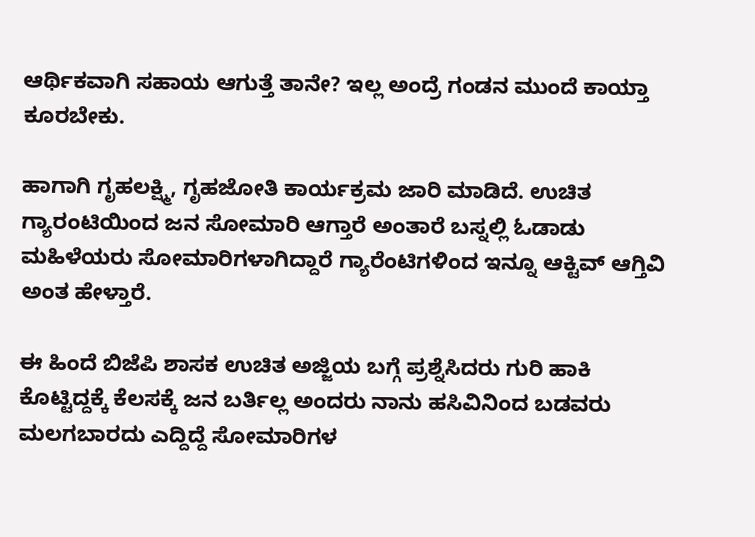ಆರ್ಥಿಕವಾಗಿ ಸಹಾಯ ಆಗುತ್ತೆ ತಾನೇ? ಇಲ್ಲ ಅಂದ್ರೆ ಗಂಡನ ಮುಂದೆ ಕಾಯ್ತಾ ಕೂರಬೇಕು.

ಹಾಗಾಗಿ ಗೃಹಲಕ್ಷ್ಮಿ, ಗೃಹಜೋತಿ ಕಾರ್ಯಕ್ರಮ ಜಾರಿ ಮಾಡಿದೆ. ಉಚಿತ ಗ್ಯಾರಂಟಿಯಿಂದ ಜನ ಸೋಮಾರಿ ಆಗ್ತಾರೆ ಅಂತಾರೆ ಬಸ್ನಲ್ಲಿ ಓಡಾಡು ಮಹಿಳೆಯರು ಸೋಮಾರಿಗಳಾಗಿದ್ದಾರೆ ಗ್ಯಾರೆಂಟಿಗಳಿಂದ ಇನ್ನೂ ಆಕ್ಟಿವ್ ಆಗ್ತಿವಿ ಅಂತ ಹೇಳ್ತಾರೆ.

ಈ ಹಿಂದೆ ಬಿಜೆಪಿ ಶಾಸಕ ಉಚಿತ ಅಜ್ಜಿಯ ಬಗ್ಗೆ ಪ್ರಶ್ನೆಸಿದರು ಗುರಿ ಹಾಕಿ ಕೊಟ್ಟಿದ್ದಕ್ಕೆ ಕೆಲಸಕ್ಕೆ ಜನ ಬರ್ತಿಲ್ಲ ಅಂದರು ನಾನು ಹಸಿವಿನಿಂದ ಬಡವರು ಮಲಗಬಾರದು ಎದ್ದಿದ್ದೆ ಸೋಮಾರಿಗಳ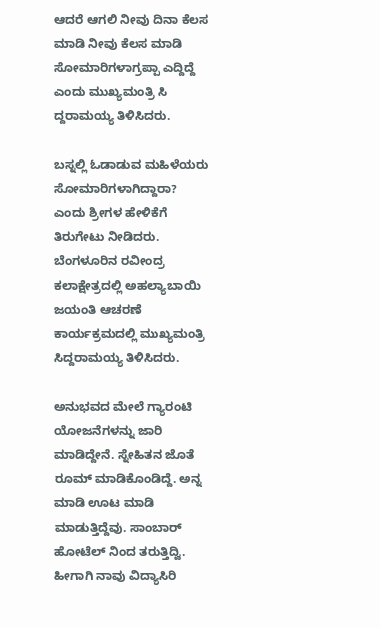ಆದರೆ ಆಗಲಿ ನೀವು ದಿನಾ ಕೆಲಸ ಮಾಡಿ ನೀವು ಕೆಲಸ ಮಾಡಿ ಸೋಮಾರಿಗಳಾಗ್ರಪ್ಪಾ ಎದ್ದಿದ್ದೆ ಎಂದು ಮುಖ್ಯಮಂತ್ರಿ ಸಿ ದ್ದರಾಮಯ್ಯ ತಿಳಿಸಿದರು.

ಬಸ್ನಲ್ಲಿ ಓಡಾಡುವ ಮಹಿಳೆಯರು ಸೋಮಾರಿಗಳಾಗಿದ್ದಾರಾ? ಎಂದು ಶ್ರೀಗಳ ಹೇಳಿಕೆಗೆ ತಿರುಗೇಟು ನೀಡಿದರು. ಬೆಂಗಳೂರಿನ ರವೀಂದ್ರ ಕಲಾಕ್ಷೇತ್ರದಲ್ಲಿ ಅಹಲ್ಯಾಬಾಯಿ ಜಯಂತಿ ಆಚರಣೆ ಕಾರ್ಯಕ್ರಮದಲ್ಲಿ ಮುಖ್ಯಮಂತ್ರಿ ಸಿದ್ದರಾಮಯ್ಯ ತಿಳಿಸಿದರು.

ಅನುಭವದ ಮೇಲೆ ಗ್ಯಾರಂಟಿ ಯೋಜನೆಗಳನ್ನು ಜಾರಿ ಮಾಡಿದ್ದೇನೆ. ಸ್ನೇಹಿತನ ಜೊತೆ ರೂಮ್ ಮಾಡಿಕೊಂಡಿದ್ದೆ. ಅನ್ನ ಮಾಡಿ ಊಟ ಮಾಡಿ ಮಾಡುತ್ತಿದ್ದೆವು. ಸಾಂಬಾರ್ ಹೋಟೆಲ್ ನಿಂದ ತರುತ್ತಿದ್ವಿ. ಹೀಗಾಗಿ ನಾವು ವಿದ್ಯಾಸಿರಿ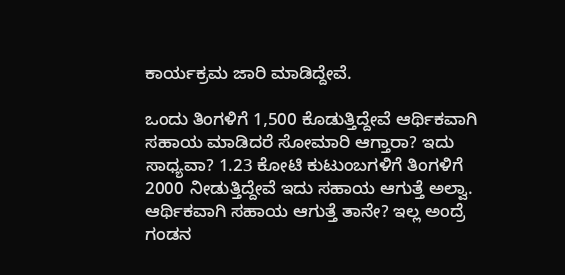ಕಾರ್ಯಕ್ರಮ ಜಾರಿ ಮಾಡಿದ್ದೇವೆ.

ಒಂದು ತಿಂಗಳಿಗೆ 1,500 ಕೊಡುತ್ತಿದ್ದೇವೆ ಆರ್ಥಿಕವಾಗಿ ಸಹಾಯ ಮಾಡಿದರೆ ಸೋಮಾರಿ ಆಗ್ತಾರಾ? ಇದು ಸಾಧ್ಯವಾ? 1.23 ಕೋಟಿ ಕುಟುಂಬಗಳಿಗೆ ತಿಂಗಳಿಗೆ 2000 ನೀಡುತ್ತಿದ್ದೇವೆ ಇದು ಸಹಾಯ ಆಗುತ್ತೆ ಅಲ್ವಾ. ಆರ್ಥಿಕವಾಗಿ ಸಹಾಯ ಆಗುತ್ತೆ ತಾನೇ? ಇಲ್ಲ ಅಂದ್ರೆ ಗಂಡನ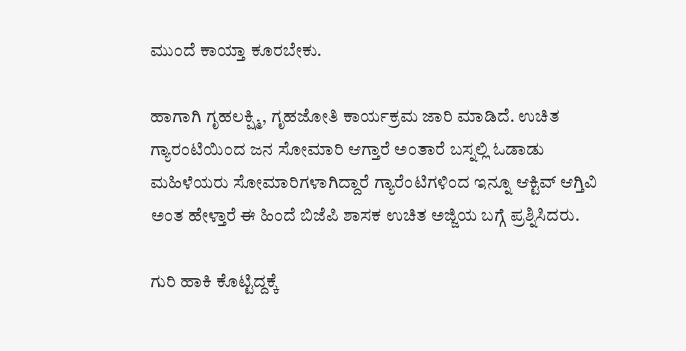ಮುಂದೆ ಕಾಯ್ತಾ ಕೂರಬೇಕು.

ಹಾಗಾಗಿ ಗೃಹಲಕ್ಷ್ಮಿ, ಗೃಹಜೋತಿ ಕಾರ್ಯಕ್ರಮ ಜಾರಿ ಮಾಡಿದೆ. ಉಚಿತ ಗ್ಯಾರಂಟಿಯಿಂದ ಜನ ಸೋಮಾರಿ ಆಗ್ತಾರೆ ಅಂತಾರೆ ಬಸ್ನಲ್ಲಿ ಓಡಾಡು ಮಹಿಳೆಯರು ಸೋಮಾರಿಗಳಾಗಿದ್ದಾರೆ ಗ್ಯಾರೆಂಟಿಗಳಿಂದ ಇನ್ನೂ ಆಕ್ಟಿವ್ ಆಗ್ತಿವಿ ಅಂತ ಹೇಳ್ತಾರೆ ಈ ಹಿಂದೆ ಬಿಜೆಪಿ ಶಾಸಕ ಉಚಿತ ಅಜ್ಜಿಯ ಬಗ್ಗೆ ಪ್ರಶ್ನಿಸಿದರು.

ಗುರಿ ಹಾಕಿ ಕೊಟ್ಟಿದ್ದಕ್ಕೆ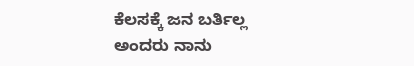ಕೆಲಸಕ್ಕೆ ಜನ ಬರ್ತಿಲ್ಲ ಅಂದರು ನಾನು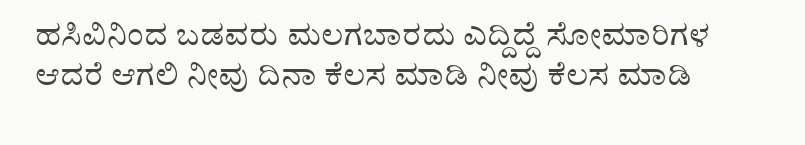ಹಸಿವಿನಿಂದ ಬಡವರು ಮಲಗಬಾರದು ಎದ್ದಿದ್ದೆ ಸೋಮಾರಿಗಳ ಆದರೆ ಆಗಲಿ ನೀವು ದಿನಾ ಕೆಲಸ ಮಾಡಿ ನೀವು ಕೆಲಸ ಮಾಡಿ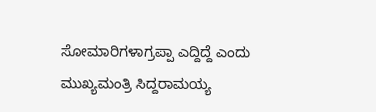ಸೋಮಾರಿಗಳಾಗ್ರಪ್ಪಾ ಎದ್ದಿದ್ದೆ ಎಂದು ಮುಖ್ಯಮಂತ್ರಿ ಸಿದ್ದರಾಮಯ್ಯ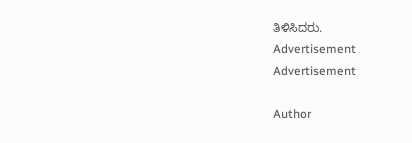ತಿಳಿಸಿದರು.
Advertisement
Advertisement

Author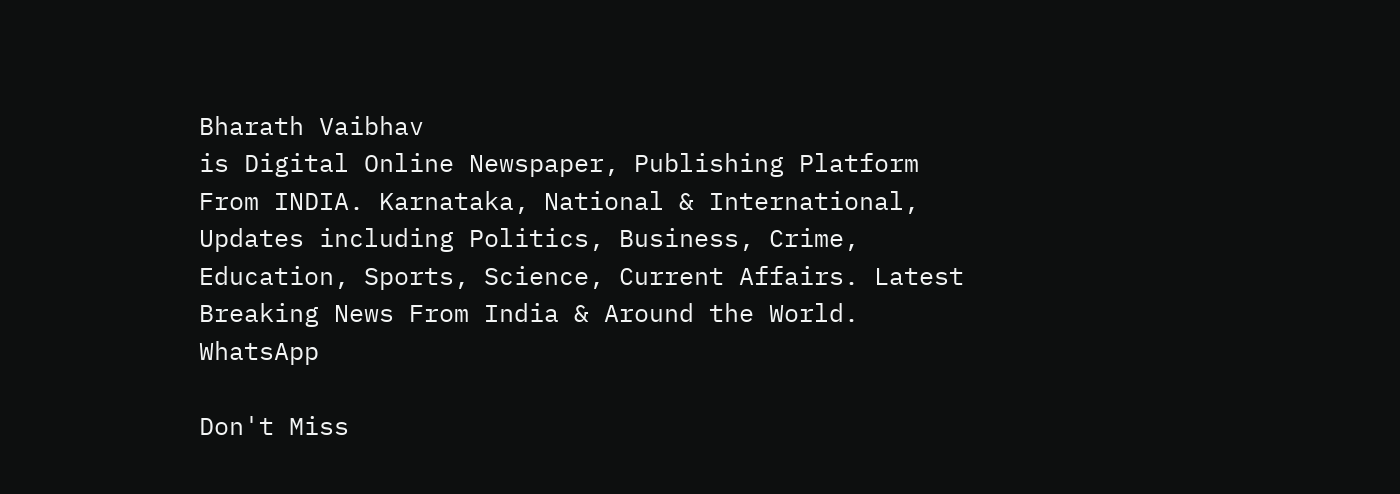Bharath Vaibhav
is Digital Online Newspaper, Publishing Platform From INDIA. Karnataka, National & International, Updates including Politics, Business, Crime, Education, Sports, Science, Current Affairs. Latest Breaking News From India & Around the World.
WhatsApp

Don't Miss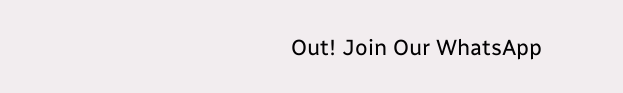Out! Join Our WhatsApp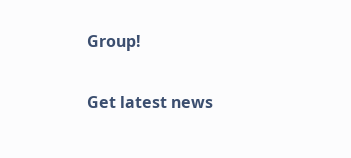Group!

Get latest news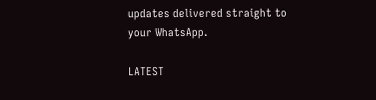updates delivered straight to your WhatsApp.

LATEST